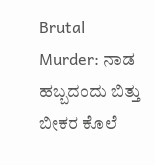Brutal Murder: ನಾಡ ಹಬ್ಬದಂದು ಬಿತ್ತು ಬೀಕರ ಕೊಲೆ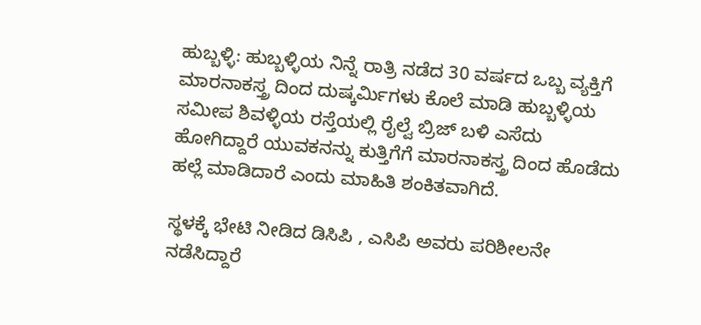ಹುಬ್ಬಳ್ಳಿ: ಹುಬ್ಬಳ್ಳಿಯ ನಿನ್ನೆ ರಾತ್ರಿ ನಡೆದ 30 ವರ್ಷದ ಒಬ್ಬ ವ್ಯಕ್ತಿಗೆ ಮಾರನಾಕಸ್ತ್ರ ದಿಂದ ದುಷ್ಕರ್ಮಿಗಳು ಕೊಲೆ ಮಾಡಿ ಹುಬ್ಬಳ್ಳಿಯ ಸಮೀಪ ಶಿವಳ್ಳಿಯ ರಸ್ತೆಯಲ್ಲಿ ರೈಲ್ವೆ ಬ್ರಿಜ್ ಬಳಿ ಎಸೆದು ಹೋಗಿದ್ದಾರೆ ಯುವಕನನ್ನು ಕುತ್ತಿಗೆಗೆ ಮಾರನಾಕಸ್ತ್ರ ದಿಂದ ಹೊಡೆದು ಹಲ್ಲೆ ಮಾಡಿದಾರೆ ಎಂದು ಮಾಹಿತಿ ಶಂಕಿತವಾಗಿದೆ.

ಸ್ಥಳಕ್ಕೆ ಭೇಟಿ ನೀಡಿದ ಡಿಸಿಪಿ , ಎಸಿಪಿ ಅವರು ಪರಿಶೀಲನೇ ನಡೆಸಿದ್ದಾರೆ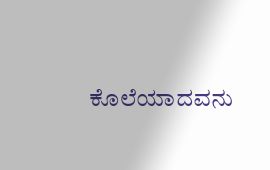ಕೊಲೆಯಾದವನು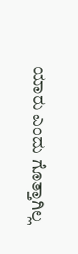ಯಾರು ಎಂದು ಗೊತ್ತಾಗಿಲ್ಲ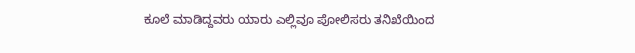ಕೂಲೆ ಮಾಡಿದ್ದವರು ಯಾರು ಎಲ್ಲಿವೂ ಪೋಲಿಸರು ತನಿಖೆಯಿಂದ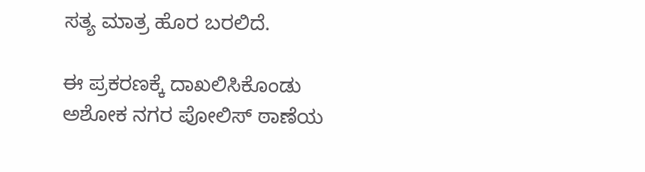ಸತ್ಯ ಮಾತ್ರ ಹೊರ ಬರಲಿದೆ.

ಈ ಪ್ರಕರಣಕ್ಕೆ ದಾಖಲಿಸಿಕೊಂಡು ಅಶೋಕ ನಗರ ಪೋಲಿಸ್ ಠಾಣೆಯ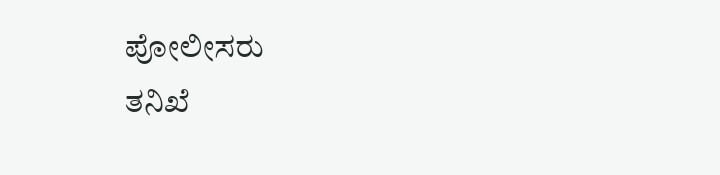ಪೋಲೀಸರು
ತನಿಖೆ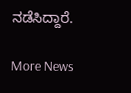ನಡೆಸಿದ್ದಾರೆ.

More News